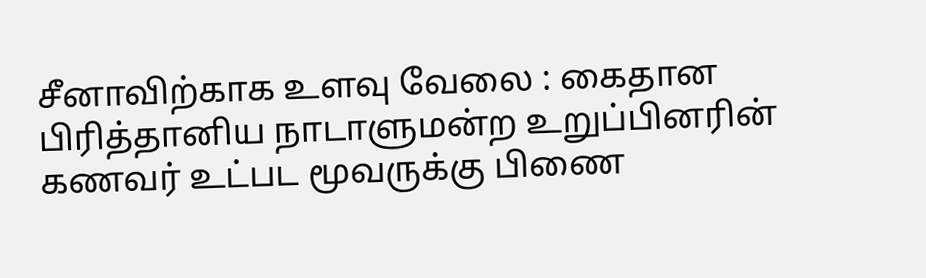சீனாவிற்காக உளவு வேலை : கைதான பிரித்தானிய நாடாளுமன்ற உறுப்பினரின் கணவர் உட்பட மூவருக்கு பிணை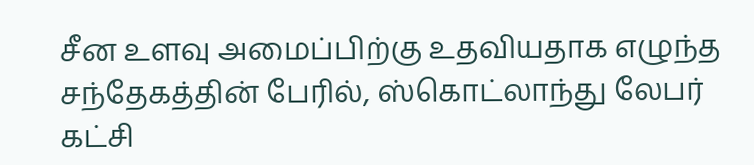சீன உளவு அமைப்பிற்கு உதவியதாக எழுந்த சந்தேகத்தின் பேரில், ஸ்கொட்லாந்து லேபர் கட்சி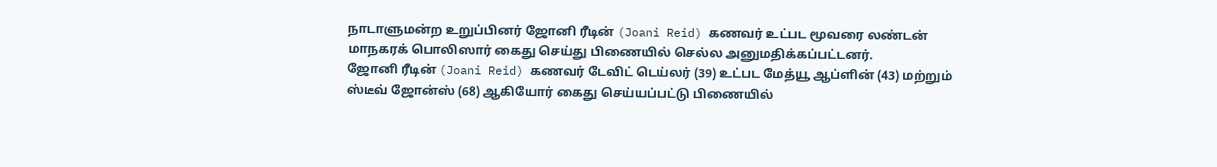நாடாளுமன்ற உறுப்பினர் ஜோனி ரீடின் (Joani Reid) கணவர் உட்பட மூவரை லண்டன் மாநகரக் பொலிஸார் கைது செய்து பிணையில் செல்ல அனுமதிக்கப்பட்டனர்.
ஜோனி ரீடின் (Joani Reid) கணவர் டேவிட் டெய்லர் (39) உட்பட மேத்யூ ஆப்ளின் (43) மற்றும் ஸ்டீவ் ஜோன்ஸ் (68) ஆகியோர் கைது செய்யப்பட்டு பிணையில்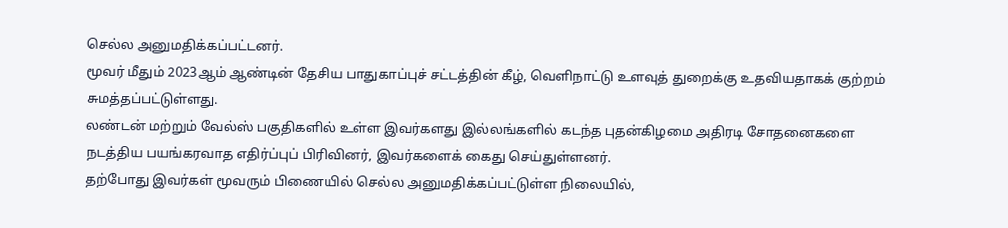செல்ல அனுமதிக்கப்பட்டனர்.
மூவர் மீதும் 2023ஆம் ஆண்டின் தேசிய பாதுகாப்புச் சட்டத்தின் கீழ், வெளிநாட்டு உளவுத் துறைக்கு உதவியதாகக் குற்றம் சுமத்தப்பட்டுள்ளது.
லண்டன் மற்றும் வேல்ஸ் பகுதிகளில் உள்ள இவர்களது இல்லங்களில் கடந்த புதன்கிழமை அதிரடி சோதனைகளை நடத்திய பயங்கரவாத எதிர்ப்புப் பிரிவினர், இவர்களைக் கைது செய்துள்ளனர்.
தற்போது இவர்கள் மூவரும் பிணையில் செல்ல அனுமதிக்கப்பட்டுள்ள நிலையில்,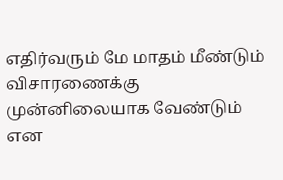எதிர்வரும் மே மாதம் மீண்டும் விசாரணைக்கு முன்னிலையாக வேண்டும் என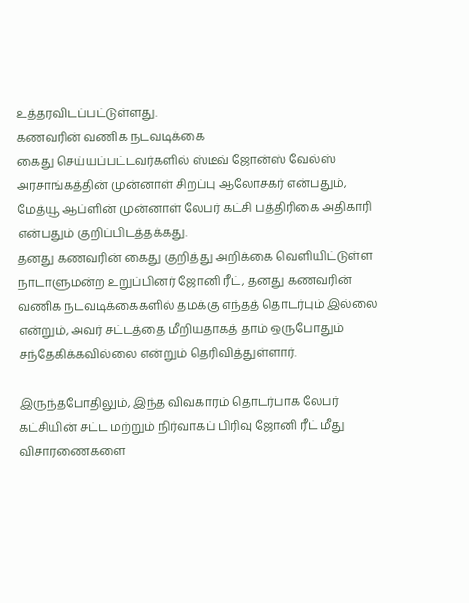உத்தரவிடப்பட்டுள்ளது.
கணவரின் வணிக நடவடிக்கை
கைது செய்யப்பட்டவர்களில் ஸ்டீவ் ஜோன்ஸ் வேல்ஸ் அரசாங்கத்தின் முன்னாள் சிறப்பு ஆலோசகர் என்பதும், மேத்யூ ஆப்ளின் முன்னாள் லேபர் கட்சி பத்திரிகை அதிகாரி என்பதும் குறிப்பிடத்தக்கது.
தனது கணவரின் கைது குறித்து அறிக்கை வெளியிட்டுள்ள நாடாளுமன்ற உறுப்பினர் ஜோனி ரீட், தனது கணவரின் வணிக நடவடிக்கைகளில் தமக்கு எந்தத் தொடர்பும் இல்லை என்றும், அவர் சட்டத்தை மீறியதாகத் தாம் ஒருபோதும் சந்தேகிக்கவில்லை என்றும் தெரிவித்துள்ளார்.

இருந்தபோதிலும், இந்த விவகாரம் தொடர்பாக லேபர் கட்சியின் சட்ட மற்றும் நிர்வாகப் பிரிவு ஜோனி ரீட் மீது விசாரணைகளை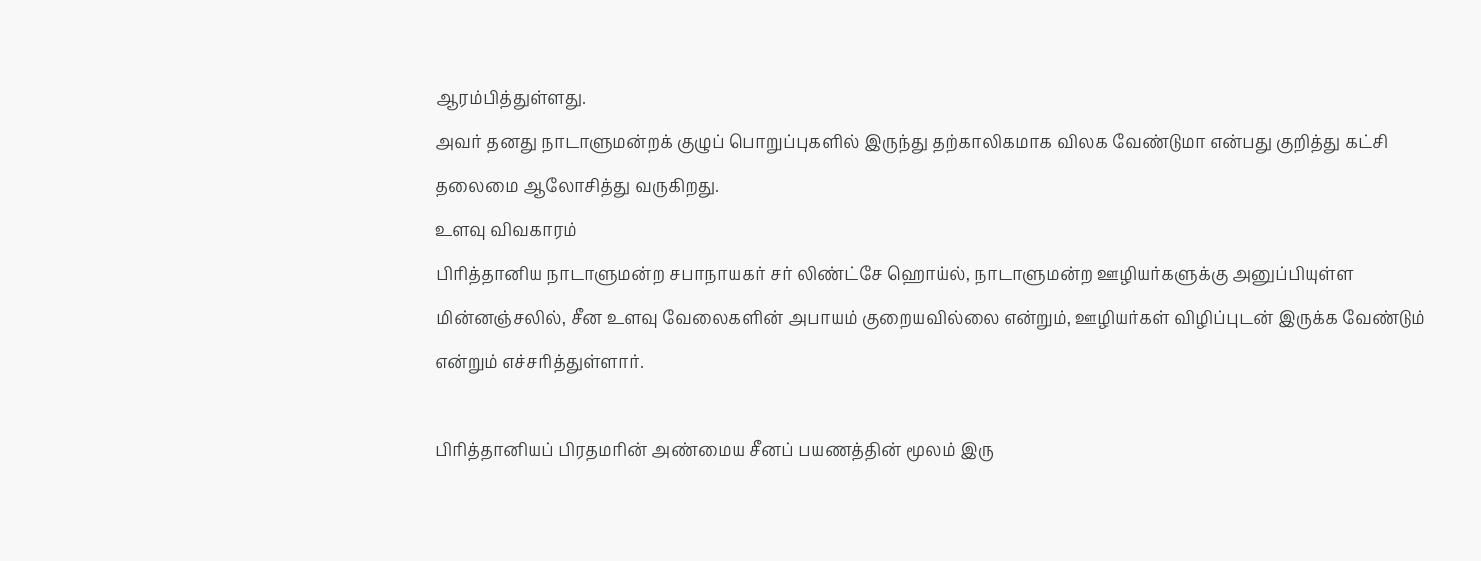ஆரம்பித்துள்ளது.
அவர் தனது நாடாளுமன்றக் குழுப் பொறுப்புகளில் இருந்து தற்காலிகமாக விலக வேண்டுமா என்பது குறித்து கட்சி தலைமை ஆலோசித்து வருகிறது.
உளவு விவகாரம்
பிரித்தானிய நாடாளுமன்ற சபாநாயகர் சர் லிண்ட்சே ஹொய்ல், நாடாளுமன்ற ஊழியர்களுக்கு அனுப்பியுள்ள மின்னஞ்சலில், சீன உளவு வேலைகளின் அபாயம் குறையவில்லை என்றும், ஊழியர்கள் விழிப்புடன் இருக்க வேண்டும் என்றும் எச்சரித்துள்ளார்.

பிரித்தானியப் பிரதமரின் அண்மைய சீனப் பயணத்தின் மூலம் இரு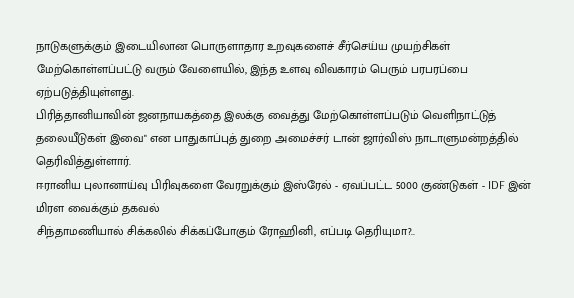நாடுகளுக்கும் இடையிலான பொருளாதார உறவுகளைச் சீர்செய்ய முயற்சிகள் மேற்கொள்ளப்பட்டு வரும் வேளையில், இந்த உளவு விவகாரம் பெரும் பரபரப்பை ஏற்படுத்தியுள்ளது.
பிரித்தானியாவின் ஜனநாயகத்தை இலக்கு வைத்து மேற்கொள்ளப்படும் வெளிநாட்டுத் தலையீடுகள் இவை" என பாதுகாப்புத் துறை அமைச்சர் டான் ஜார்விஸ் நாடாளுமன்றத்தில் தெரிவித்துள்ளார்.
ஈரானிய புலானாய்வு பிரிவுகளை வேரறுக்கும் இஸ்ரேல் - ஏவப்பட்ட 5000 குண்டுகள் - IDF இன் மிரள வைக்கும் தகவல்
சிந்தாமணியால் சிக்கலில் சிக்கப்போகும் ரோஹினி, எப்படி தெரியுமா?..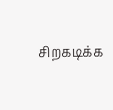சிறகடிக்க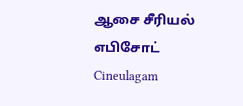ஆசை சீரியல் எபிசோட் Cineulagam